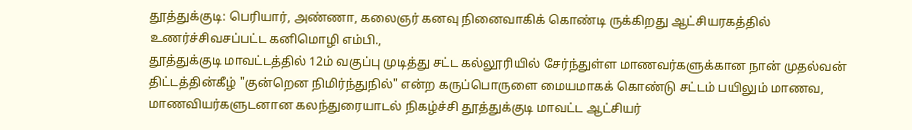தூத்துக்குடி: பெரியார், அண்ணா, கலைஞர் கனவு நினைவாகிக் கொண்டி ருக்கிறது ஆட்சியரகத்தில் உணர்ச்சிவசப்பட்ட கனிமொழி எம்பி.,
தூத்துக்குடி மாவட்டத்தில் 12ம் வகுப்பு முடித்து சட்ட கல்லூரியில் சேர்ந்துள்ள மாணவர்களுக்கான நான் முதல்வன் திட்டத்தின்கீழ் "குன்றென நிமிர்ந்துநில்" என்ற கருப்பொருளை மையமாகக் கொண்டு சட்டம் பயிலும் மாணவ, மாணவியர்களுடனான கலந்துரையாடல் நிகழ்ச்சி தூத்துக்குடி மாவட்ட ஆட்சியர்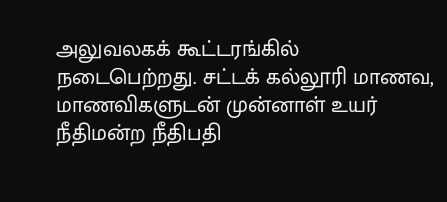அலுவலகக் கூட்டரங்கில் நடைபெற்றது. சட்டக் கல்லூரி மாணவ, மாணவிகளுடன் முன்னாள் உயர் நீதிமன்ற நீதிபதி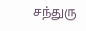சந்துரு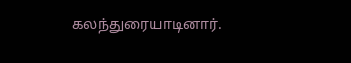கலந்துரையாடினார்.